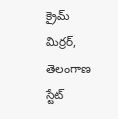క్రైమ్ మిర్రర్, తెలంగాణ స్టేట్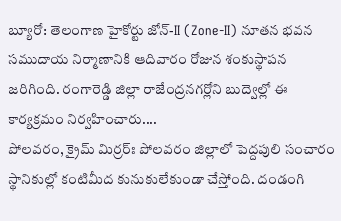బ్యూరో: తెలంగాణ హైకోర్టు జోన్-II (Zone-II) నూతన భవన సముదాయ నిర్మాణానికి ఆదివారం రోజున శంకుస్థాపన జరిగింది. రంగారెడ్డి జిల్లా రాజేంద్రనగర్లోని బుద్వెల్లో ఈ కార్యక్రమం నిర్వహించారు....
పోలవరం, క్రైమ్ మిర్రర్ః పోలవరం జిల్లాలో పెద్దపులి సంచారం స్థానికుల్లో కంటిమీద కునుకులేకుండా చేస్తోంది. దండంగి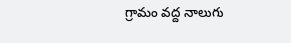గ్రామం వద్ద నాలుగు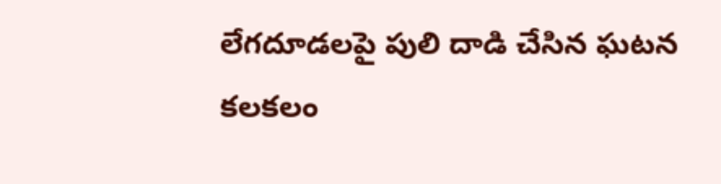లేగదూడలపై పులి దాడి చేసిన ఘటన కలకలం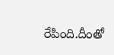రేపింది.దీంతో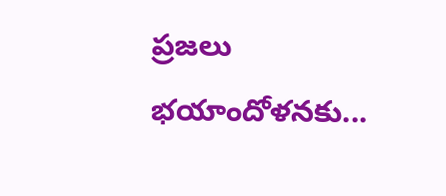ప్రజలు భయాందోళనకు...